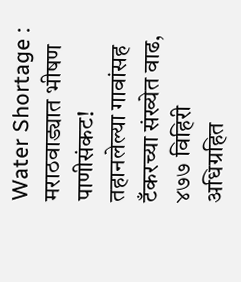Water Shortage : मराठवाड्यात भीषण पाणीसंकट! तहानलेल्या गावांसह टँकरच्या संख्येत वाढ, ४७७ विहिरी अधिग्रहित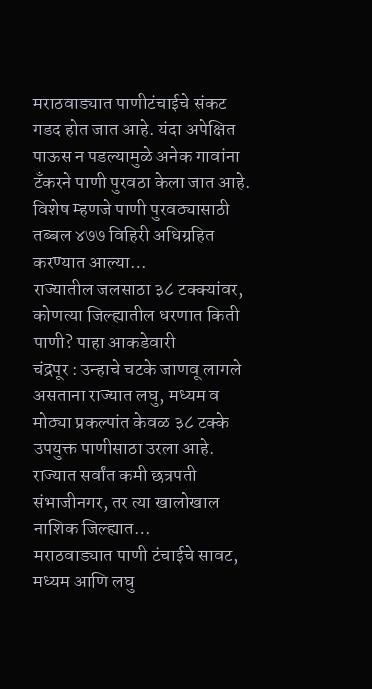मराठवाड्यात पाणीटंचाईचे संकट गडद होत जात आहे. यंदा अपेक्षित पाऊस न पडल्यामुळे अनेक गावांना टँकरने पाणी पुरवठा केला जात आहे. विशेष म्हणजे पाणी पुरवठ्यासाठी तब्बल ४७७ विहिरी अधिग्रहित करण्यात आल्या…
राज्यातील जलसाठा ३८ टक्क्यांवर, कोणत्या जिल्ह्यातील धरणात किती पाणी? पाहा आकडेवारी
चंद्रपूर : उन्हाचे चटके जाणवू लागले असताना राज्यात लघु, मध्यम व मोठ्या प्रकल्पांत केवळ ३८ टक्के उपयुक्त पाणीसाठा उरला आहे. राज्यात सर्वांत कमी छत्रपती संभाजीनगर, तर त्या खालोखाल नाशिक जिल्ह्यात…
मराठवाड्यात पाणी टंचाईचे सावट, मध्यम आणि लघु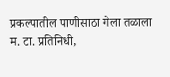प्रकल्पातील पाणीसाठा गेला तळाला
म. टा. प्रतिनिधी,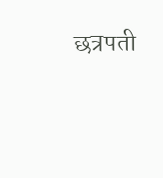छत्रपती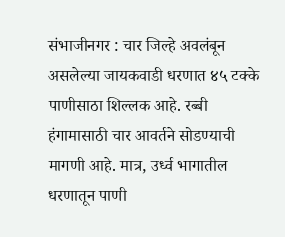संभाजीनगर : चार जिल्हे अवलंबून असलेल्या जायकवाडी धरणात ४५ टक्के पाणीसाठा शिल्लक आहे. रब्बी हंगामासाठी चार आवर्तने सोडण्याची मागणी आहे. मात्र, उर्ध्व भागातील धरणातून पाणी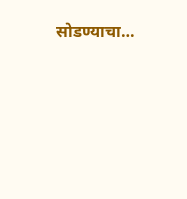सोडण्याचा…